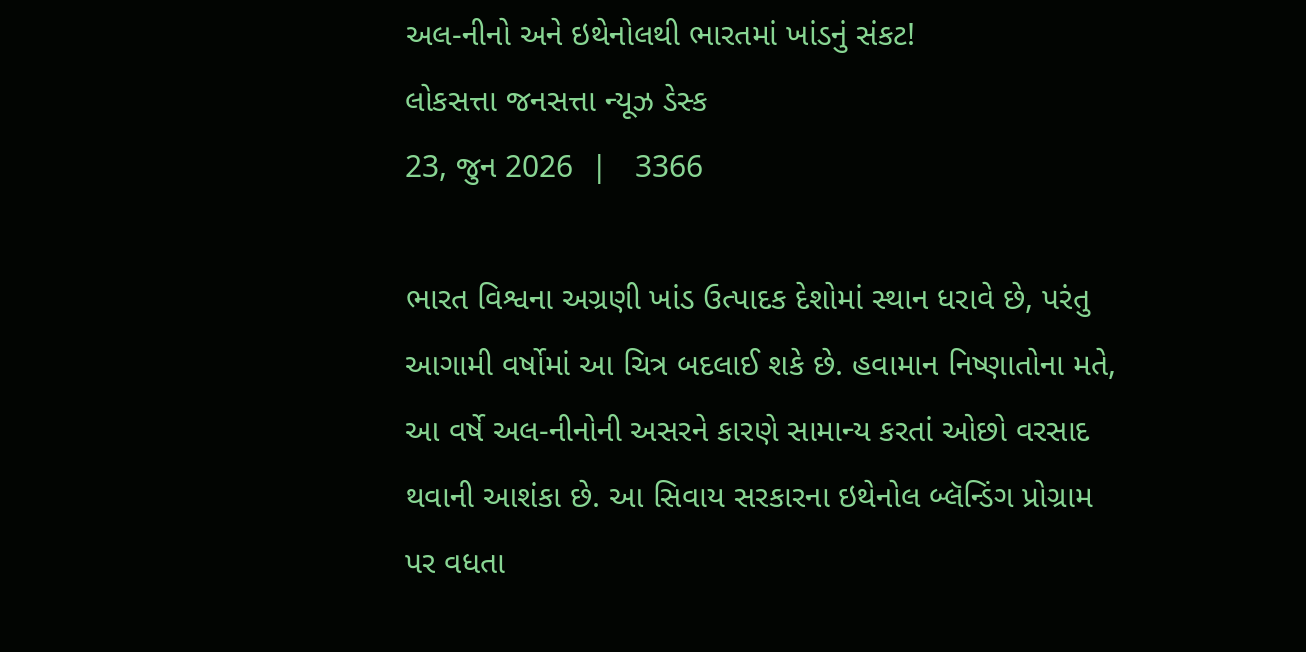અલ-નીનો અને ઇથેનોલથી ભારતમાં ખાંડનું સંકટ!
લોકસત્તા જનસત્તા ન્યૂઝ ડેસ્ક
23, જુન 2026  |   3366

ભારત વિશ્વના અગ્રણી ખાંડ ઉત્પાદક દેશોમાં સ્થાન ધરાવે છે, પરંતુ આગામી વર્ષોમાં આ ચિત્ર બદલાઈ શકે છે. હવામાન નિષ્ણાતોના મતે, આ વર્ષે અલ-નીનોની અસરને કારણે સામાન્ય કરતાં ઓછો વરસાદ થવાની આશંકા છે. આ સિવાય સરકારના ઇથેનોલ બ્લૅન્ડિંગ પ્રોગ્રામ પર વધતા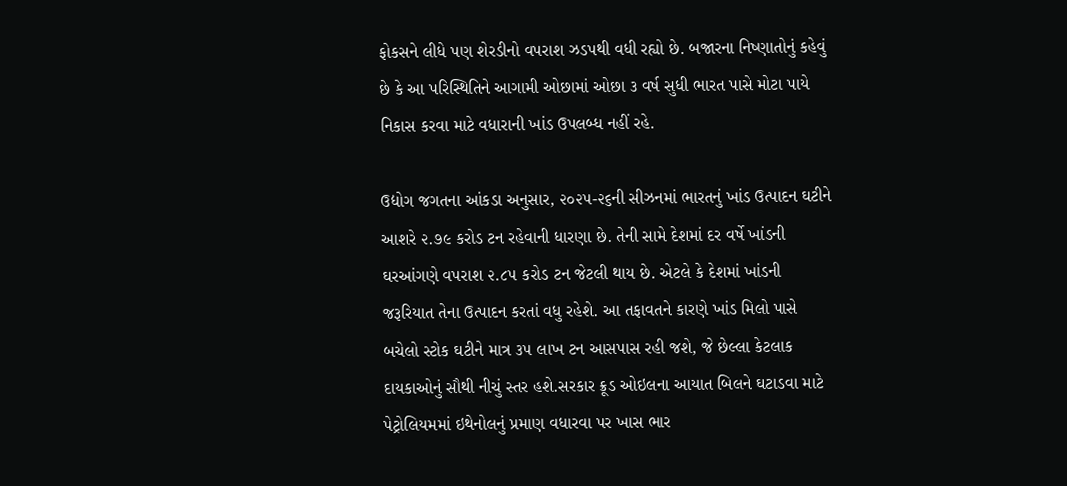ફોકસને લીધે પણ શેરડીનો વપરાશ ઝડપથી વધી રહ્યો છે. બજારના નિષ્ણાતોનું કહેવું છે કે આ પરિસ્થિતિને આગામી ઓછામાં ઓછા ૩ વર્ષ સુધી ભારત પાસે મોટા પાયે નિકાસ કરવા માટે વધારાની ખાંડ ઉપલબ્ધ નહીં રહે.

ઉદ્યોગ જગતના આંકડા અનુસાર, ૨૦૨૫-૨૬ની સીઝનમાં ભારતનું ખાંડ ઉત્પાદન ઘટીને આશરે ૨.૭૯ કરોડ ટન રહેવાની ધારણા છે. તેની સામે દેશમાં દર વર્ષે ખાંડની ઘરઆંગણે વપરાશ ૨.૮૫ કરોડ ટન જેટલી થાય છે. એટલે કે દેશમાં ખાંડની જરૂરિયાત તેના ઉત્પાદન કરતાં વધુ રહેશે. આ તફાવતને કારણે ખાંડ મિલો પાસે બચેલો સ્ટોક ઘટીને માત્ર ૩૫ લાખ ટન આસપાસ રહી જશે, જે છેલ્લા કેટલાક દાયકાઓનું સૌથી નીચું સ્તર હશે.સરકાર ક્રૂડ ઓઇલના આયાત બિલને ઘટાડવા માટે પેટ્રોલિયમમાં ઇથેનોલનું પ્રમાણ વધારવા પર ખાસ ભાર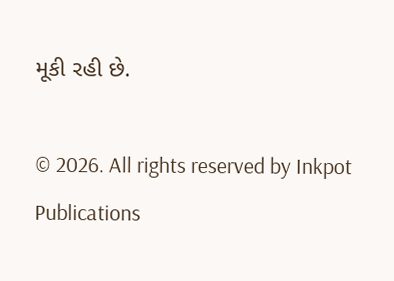મૂકી રહી છે.

© 2026. All rights reserved by Inkpot Publications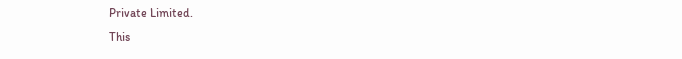Private Limited.
This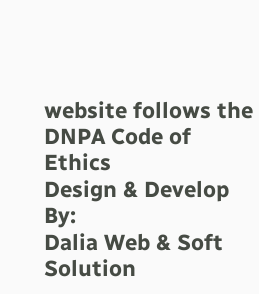website follows the DNPA Code of Ethics
Design & Develop By:
Dalia Web & Soft Solution